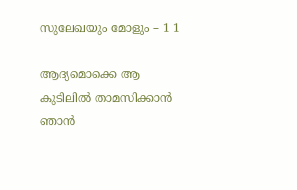സുലേഖയും മോളും – 1 1

ആദ്യമൊക്കെ ആ കുടിലിൽ താമസിക്കാൻ ഞാൻ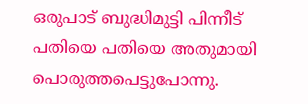ഒരുപാട് ബുദ്ധിമുട്ടി പിന്നീട് പതിയെ പതിയെ അതുമായി പൊരുത്തപെട്ടുപോന്നു.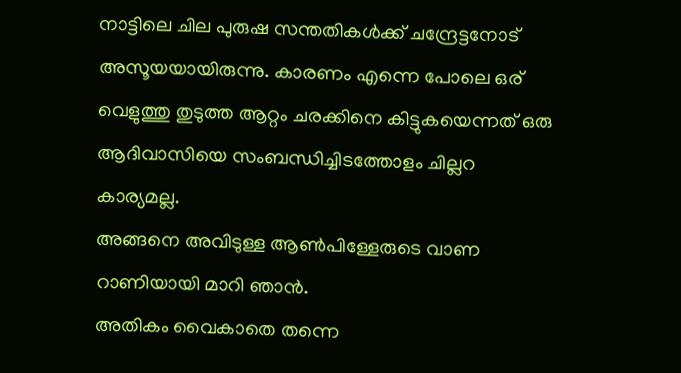നാട്ടിലെ ചില പുരുഷ സന്തതികൾക്ക് ചന്ദ്രേട്ടനോട് അസൂയയായിരുന്നു. കാരണം എന്നെ പോലെ ഒര് വെളുത്തു തുടുത്ത ആറ്റം ചരക്കിനെ കിട്ടുകയെന്നത് ഒരു ആദിവാസിയെ സംബന്ധിച്ചിടത്തോളം ചില്ലറ കാര്യമല്ല.
അങ്ങനെ അവിടുള്ള ആൺപിള്ളേരുടെ വാണ റാണിയായി മാറി ഞാൻ.
അതികം വൈകാതെ തന്നെ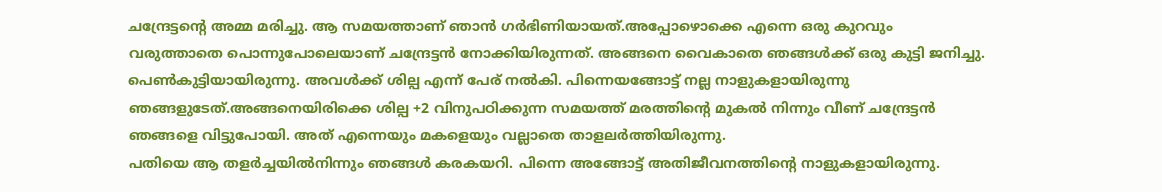ചന്ദ്രേട്ടന്റെ അമ്മ മരിച്ചു. ആ സമയത്താണ് ഞാൻ ഗർഭിണിയായത്.അപ്പോഴൊക്കെ എന്നെ ഒരു കുറവും വരുത്താതെ പൊന്നുപോലെയാണ് ചന്ദ്രേട്ടൻ നോക്കിയിരുന്നത്. അങ്ങനെ വൈകാതെ ഞങ്ങൾക്ക് ഒരു കുട്ടി ജനിച്ചു. പെൺകുട്ടിയായിരുന്നു. അവൾക്ക് ശില്പ എന്ന് പേര് നൽകി. പിന്നെയങ്ങോട്ട് നല്ല നാളുകളായിരുന്നു ഞങ്ങളുടേത്.അങ്ങനെയിരിക്കെ ശില്പ +2 വിനുപഠിക്കുന്ന സമയത്ത് മരത്തിന്റെ മുകൽ നിന്നും വീണ് ചന്ദ്രേട്ടൻ ഞങ്ങളെ വിട്ടുപോയി. അത് എന്നെയും മകളെയും വല്ലാതെ താളലർത്തിയിരുന്നു.
പതിയെ ആ തളർച്ചയിൽനിന്നും ഞങ്ങൾ കരകയറി. പിന്നെ അങ്ങോട്ട് അതിജീവനത്തിന്റെ നാളുകളായിരുന്നു.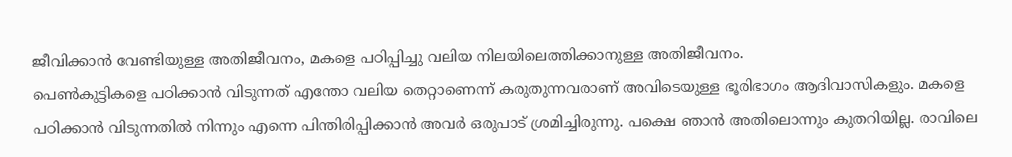ജീവിക്കാൻ വേണ്ടിയുള്ള അതിജീവനം, മകളെ പഠിപ്പിച്ചു വലിയ നിലയിലെത്തിക്കാനുള്ള അതിജീവനം.
പെൺകുട്ടികളെ പഠിക്കാൻ വിടുന്നത് എന്തോ വലിയ തെറ്റാണെന്ന് കരുതുന്നവരാണ് അവിടെയുള്ള ഭൂരിഭാഗം ആദിവാസികളും. മകളെ പഠിക്കാൻ വിടുന്നതിൽ നിന്നും എന്നെ പിന്തിരിപ്പിക്കാൻ അവർ ഒരുപാട് ശ്രമിച്ചിരുന്നു. പക്ഷെ ഞാൻ അതിലൊന്നും കുതറിയില്ല. രാവിലെ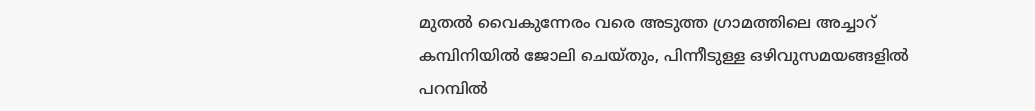മുതൽ വൈകുന്നേരം വരെ അടുത്ത ഗ്രാമത്തിലെ അച്ചാറ് കമ്പിനിയിൽ ജോലി ചെയ്തും, പിന്നീടുള്ള ഒഴിവുസമയങ്ങളിൽ പറമ്പിൽ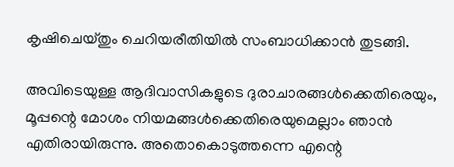കൃഷിചെയ്തും ചെറിയരീതിയിൽ സംബാധിക്കാൻ തുടങ്ങി.

അവിടെയുള്ള ആദിവാസികളുടെ ദുരാചാരങ്ങൾക്കെതിരെയും, മൂപ്പന്റെ മോശം നിയമങ്ങൾക്കെതിരെയുമെല്ലാം ഞാൻ എതിരായിരുന്നു. അതൊകൊടുത്തന്നെ എന്റെ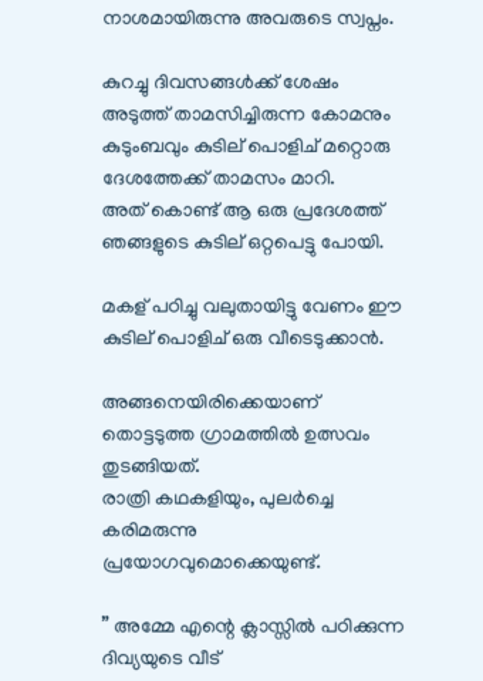നാശമായിരുന്നു അവരുടെ സ്വപ്നം.

കുറച്ചു ദിവസങ്ങൾക്ക് ശേഷം
അടുത്ത് താമസിച്ചിരുന്ന കോമനും കുടുംബവും കുടില് പൊളിച് മറ്റൊരു ദേശത്തേക്ക് താമസം മാറി.
അത് കൊണ്ട് ആ ഒരു പ്രദേശത്ത്‌ ഞങ്ങളുടെ കുടില് ഒറ്റപെട്ടു പോയി.

മകള് പഠിച്ചു വലുതായിട്ടു വേണം ഈ കുടില് പൊളിച് ഒരു വീടെടുക്കാൻ.

അങ്ങനെയിരിക്കെയാണ് തൊട്ടടുത്ത ഗ്രാമത്തിൽ ഉത്സവം തുടങ്ങിയത്.
രാത്രി കഥകളിയും, പുലർച്ചെ കരിമരുന്നു പ്രയോഗവുമൊക്കെയുണ്ട്.

” അമ്മേ എന്റെ ക്ലാസ്സിൽ പഠിക്കുന്ന ദിവ്യയുടെ വീട്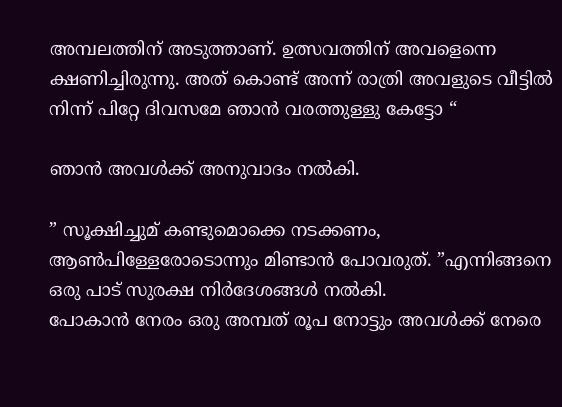അമ്പലത്തിന് അടുത്താണ്. ഉത്സവത്തിന് അവളെന്നെ ക്ഷണിച്ചിരുന്നു. അത് കൊണ്ട് അന്ന് രാത്രി അവളുടെ വീട്ടിൽ നിന്ന് പിറ്റേ ദിവസമേ ഞാൻ വരത്തുള്ളു കേട്ടോ “

ഞാൻ അവൾക്ക് അനുവാദം നൽകി.

” സൂക്ഷിച്ചുമ് കണ്ടുമൊക്കെ നടക്കണം, ആൺപിള്ളേരോടൊന്നും മിണ്ടാൻ പോവരുത്. ”എന്നിങ്ങനെ ഒരു പാട് സുരക്ഷ നിർദേശങ്ങൾ നൽകി.
പോകാൻ നേരം ഒരു അമ്പത് രൂപ നോട്ടും അവൾക്ക് നേരെ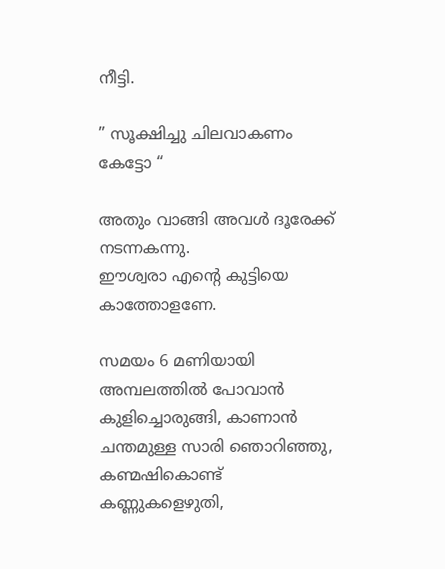നീട്ടി.

” സൂക്ഷിച്ചു ചിലവാകണം കേട്ടോ “

അതും വാങ്ങി അവൾ ദൂരേക്ക് നടന്നകന്നു.
ഈശ്വരാ എന്റെ കുട്ടിയെ കാത്തോളണേ.

സമയം 6 മണിയായി അമ്പലത്തിൽ പോവാൻ കുളിച്ചൊരുങ്ങി, കാണാൻ ചന്തമുള്ള സാരി ഞൊറിഞ്ഞു, കണ്മഷികൊണ്ട് കണ്ണുകളെഴുതി,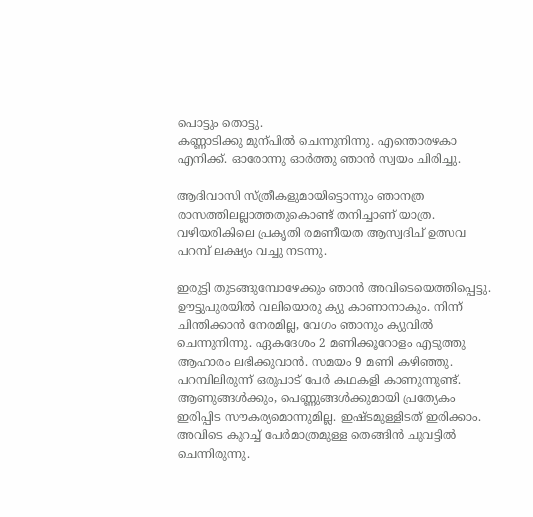പൊട്ടും തൊട്ടു.
കണ്ണാടിക്കു മുന്പിൽ ചെന്നുനിന്നു. എന്തൊരഴകാ എനിക്ക്. ഓരോന്നു ഓർത്തു ഞാൻ സ്വയം ചിരിച്ചു.

ആദിവാസി സ്ത്രീകളുമായിട്ടൊന്നും ഞാനത്ര രാസത്തിലല്ലാത്തതുകൊണ്ട് തനിച്ചാണ് യാത്ര. വഴിയരികിലെ പ്രകൃതി രമണീയത ആസ്വദിച് ഉത്സവ പറമ്പ് ലക്ഷ്യം വച്ചു നടന്നു.

ഇരുട്ടി തുടങ്ങുമ്പോഴേക്കും ഞാൻ അവിടെയെത്തിപ്പെട്ടു. ഊട്ടുപുരയിൽ വലിയൊരു ക്യു കാണാനാകും. നിന്ന് ചിന്തിക്കാൻ നേരമില്ല, വേഗം ഞാനും ക്യുവിൽ ചെന്നുനിന്നു. ഏകദേശം 2 മണിക്കൂറോളം എടുത്തു ആഹാരം ലഭിക്കുവാൻ. സമയം 9 മണി കഴിഞ്ഞു. പറമ്പിലിരുന്ന് ഒരുപാട് പേർ കഥകളി കാണുന്നുണ്ട്. ആണുങ്ങൾക്കും, പെണ്ണുങ്ങൾക്കുമായി പ്രത്യേകം ഇരിപ്പിട സൗകര്യമൊന്നുമില്ല. ഇഷ്ടമുള്ളിടത് ഇരിക്കാം. അവിടെ കുറച്ച് പേർമാത്രമുള്ള തെങ്ങിൻ ചുവട്ടിൽ ചെന്നിരുന്നു.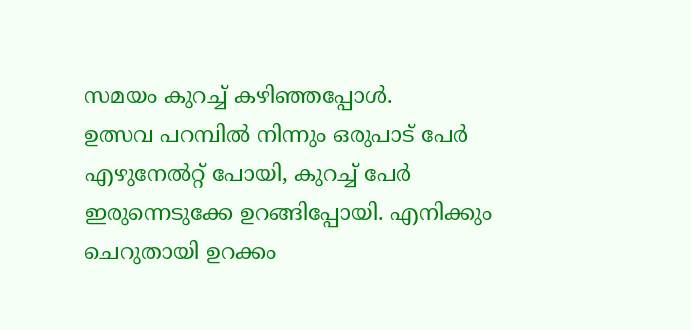സമയം കുറച്ച് കഴിഞ്ഞപ്പോൾ.
ഉത്സവ പറമ്പിൽ നിന്നും ഒരുപാട് പേർ എഴുനേൽറ്റ് പോയി, കുറച്ച് പേർ ഇരുന്നെടുക്കേ ഉറങ്ങിപ്പോയി. എനിക്കും ചെറുതായി ഉറക്കം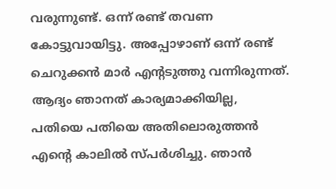വരുന്നുണ്ട്. ഒന്ന് രണ്ട് തവണ കോട്ടുവായിട്ടു. അപ്പോഴാണ് ഒന്ന് രണ്ട് ചെറുക്കൻ മാർ എന്റടുത്തു വന്നിരുന്നത്.
ആദ്യം ഞാനത് കാര്യമാക്കിയില്ല, പതിയെ പതിയെ അതിലൊരുത്തൻ എന്റെ കാലിൽ സ്പർശിച്ചു. ഞാൻ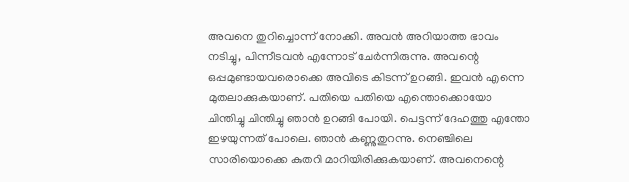അവനെ തുറിച്ചൊന്ന് നോക്കി. അവൻ അറിയാത്ത ഭാവം നടിച്ചു, പിന്നീടവൻ എന്നോട് ചേർന്നിരുന്നു. അവന്റെ ഒപ്പമുണ്ടായവരൊക്കെ അവിടെ കിടന്ന് ഉറങ്ങി. ഇവൻ എന്നെ മുതലാക്കുകയാണ്. പതിയെ പതിയെ എന്തൊക്കൊയോ ചിന്തിച്ചു ചിന്തിച്ചു ഞാൻ ഉറങ്ങി പോയി. പെട്ടന്ന് ദേഹത്തു എന്തോ ഇഴയുന്നത് പോലെ. ഞാൻ കണ്ണുതുറന്നു. നെഞ്ചിലെ സാരിയൊക്കെ കുതറി മാറിയിരിക്കുകയാണ്. അവനെന്റെ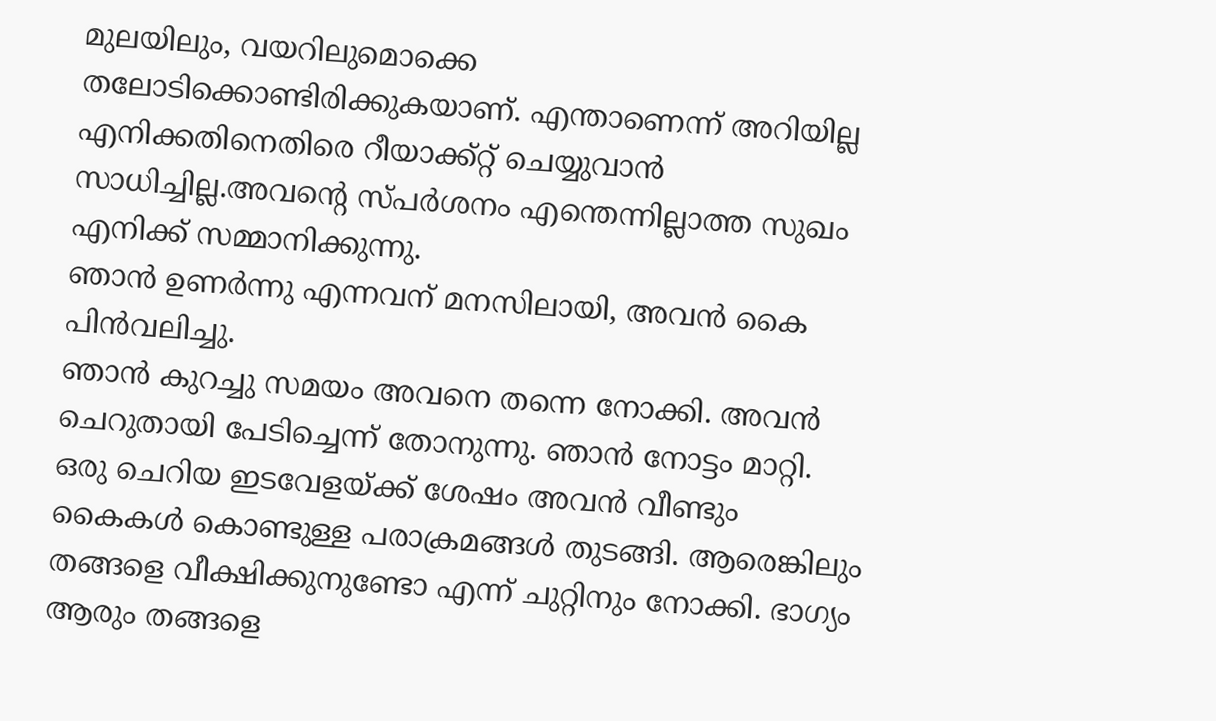മുലയിലും, വയറിലുമൊക്കെ തലോടിക്കൊണ്ടിരിക്കുകയാണ്. എന്താണെന്ന് അറിയില്ല എനിക്കതിനെതിരെ റീയാക്ക്റ്റ് ചെയ്യുവാൻ സാധിച്ചില്ല.അവന്റെ സ്പർശനം എന്തെന്നില്ലാത്ത സുഖം എനിക്ക് സമ്മാനിക്കുന്നു.
ഞാൻ ഉണർന്നു എന്നവന് മനസിലായി, അവൻ കൈ പിൻവലിച്ചു.
ഞാൻ കുറച്ചു സമയം അവനെ തന്നെ നോക്കി. അവൻ ചെറുതായി പേടിച്ചെന്ന് തോനുന്നു. ഞാൻ നോട്ടം മാറ്റി. ഒരു ചെറിയ ഇടവേളയ്ക്ക് ശേഷം അവൻ വീണ്ടും കൈകൾ കൊണ്ടുള്ള പരാക്രമങ്ങൾ തുടങ്ങി. ആരെങ്കിലും തങ്ങളെ വീക്ഷിക്കുനുണ്ടോ എന്ന് ചുറ്റിനും നോക്കി. ഭാഗ്യം ആരും തങ്ങളെ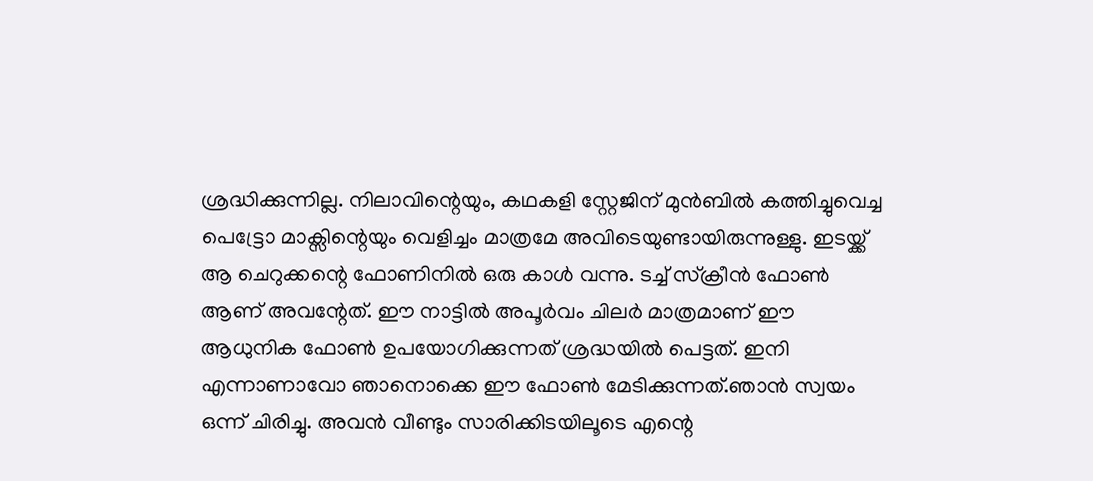ശ്രദ്ധിക്കുന്നില്ല. നിലാവിന്റെയും, കഥകളി സ്റ്റേജിന് മുൻബിൽ കത്തിച്ചുവെച്ച പെട്ട്രോ മാക്സിന്റെയും വെളിച്ചം മാത്രമേ അവിടെയുണ്ടായിരുന്നുള്ളു. ഇടയ്ക്ക് ആ ചെറുക്കന്റെ ഫോണിനിൽ ഒരു കാൾ വന്നു. ടച്ച്‌ സ്ക്രീൻ ഫോൺ ആണ് അവന്റേത്. ഈ നാട്ടിൽ അപൂർവം ചിലർ മാത്രമാണ് ഈ ആധുനിക ഫോൺ ഉപയോഗിക്കുന്നത് ശ്രദ്ധയിൽ പെട്ടത്. ഇനി എന്നാണാവോ ഞാനൊക്കെ ഈ ഫോൺ മേടിക്കുന്നത്.ഞാൻ സ്വയം ഒന്ന് ചിരിച്ചു. അവൻ വീണ്ടും സാരിക്കിടയിലൂടെ എന്റെ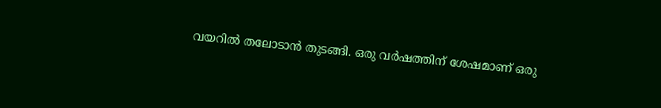വയറിൽ തലോടാൻ തുടങ്ങി. ഒരു വർഷത്തിന് ശേഷമാണ് ഒരു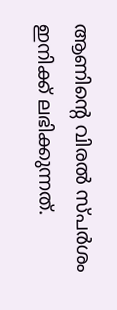ആണിന്റെ വിരൽ സ്പർശം ഇനിക്ക് ലഭിക്കുന്നത്.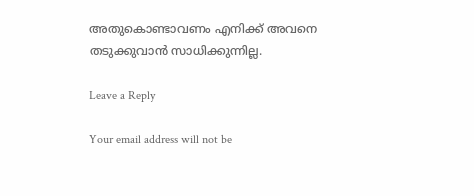അതുകൊണ്ടാവണം എനിക്ക് അവനെ തടുക്കുവാൻ സാധിക്കുന്നില്ല.

Leave a Reply

Your email address will not be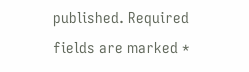published. Required fields are marked *